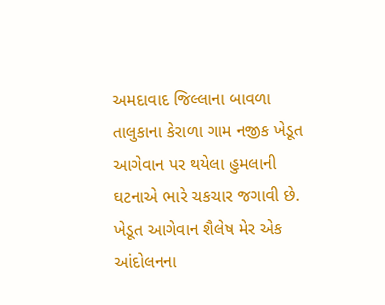અમદાવાદ જિલ્લાના બાવળા તાલુકાના કેરાળા ગામ નજીક ખેડૂત આગેવાન પર થયેલા હુમલાની ઘટનાએ ભારે ચકચાર જગાવી છે. ખેડૂત આગેવાન શૈલેષ મેર એક આંદોલનના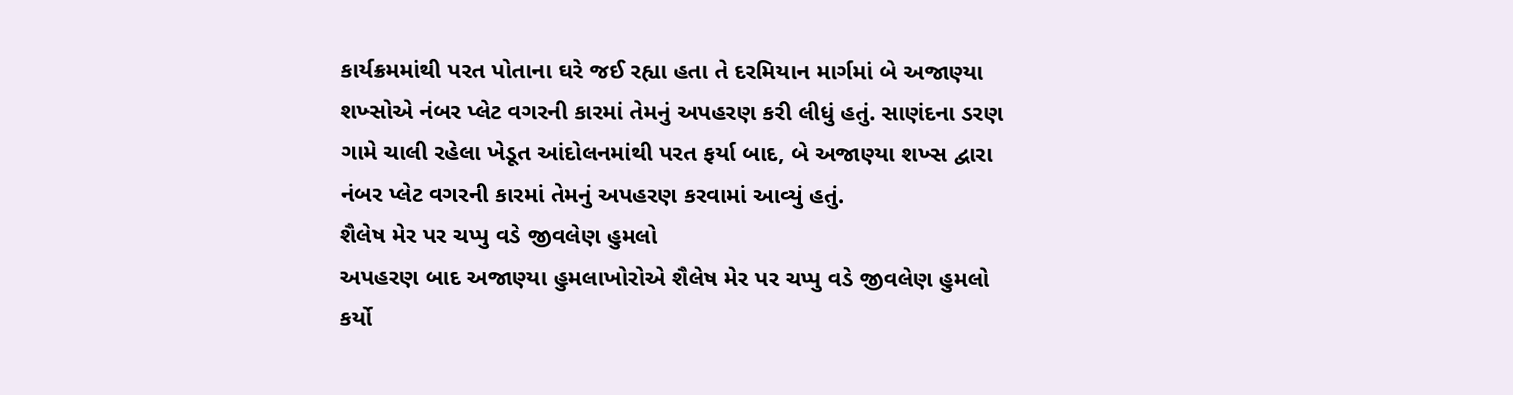કાર્યક્રમમાંથી પરત પોતાના ઘરે જઈ રહ્યા હતા તે દરમિયાન માર્ગમાં બે અજાણ્યા શખ્સોએ નંબર પ્લેટ વગરની કારમાં તેમનું અપહરણ કરી લીધું હતું. સાણંદના ડરણ ગામે ચાલી રહેલા ખેડૂત આંદોલનમાંથી પરત ફર્યા બાદ, બે અજાણ્યા શખ્સ દ્વારા નંબર પ્લેટ વગરની કારમાં તેમનું અપહરણ કરવામાં આવ્યું હતું.
શૈલેષ મેર પર ચપ્પુ વડે જીવલેણ હુમલો
અપહરણ બાદ અજાણ્યા હુમલાખોરોએ શૈલેષ મેર પર ચપ્પુ વડે જીવલેણ હુમલો કર્યો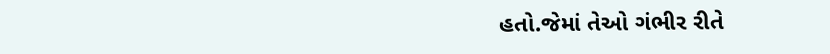હતો.જેમાં તેઓ ગંભીર રીતે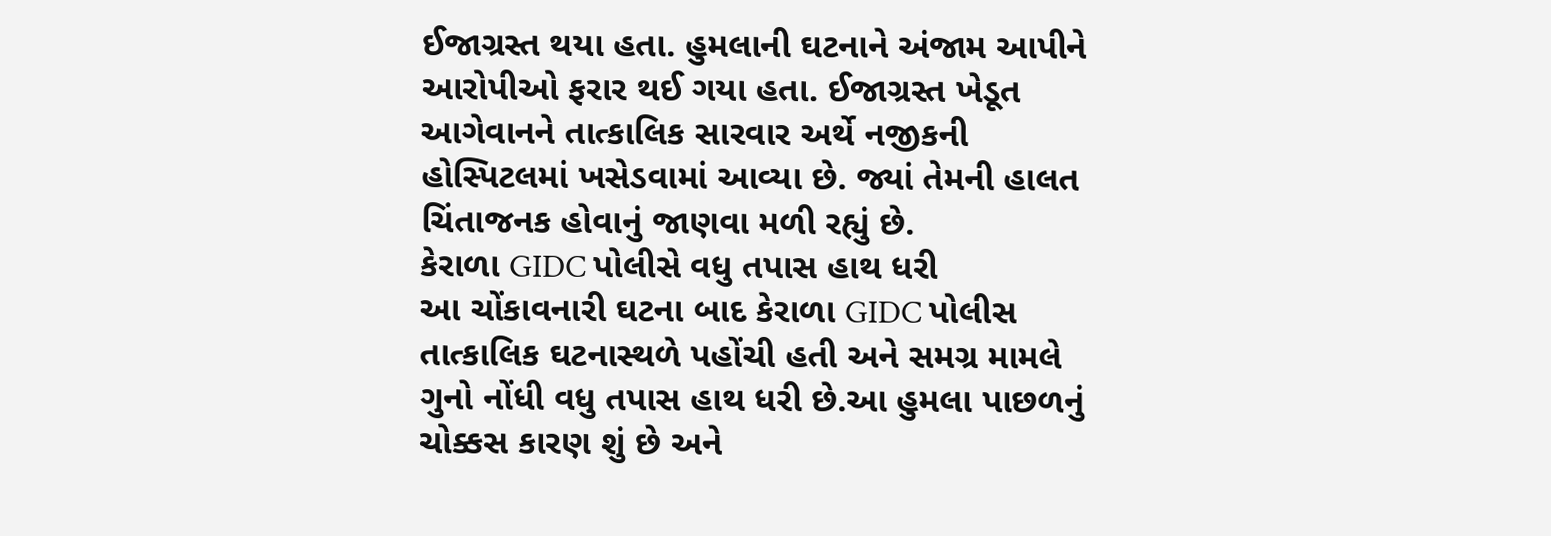ઈજાગ્રસ્ત થયા હતા. હુમલાની ઘટનાને અંજામ આપીને આરોપીઓ ફરાર થઈ ગયા હતા. ઈજાગ્રસ્ત ખેડૂત આગેવાનને તાત્કાલિક સારવાર અર્થે નજીકની હોસ્પિટલમાં ખસેડવામાં આવ્યા છે. જ્યાં તેમની હાલત ચિંતાજનક હોવાનું જાણવા મળી રહ્યું છે.
કેરાળા GIDC પોલીસે વધુ તપાસ હાથ ધરી
આ ચોંકાવનારી ઘટના બાદ કેરાળા GIDC પોલીસ તાત્કાલિક ઘટનાસ્થળે પહોંચી હતી અને સમગ્ર મામલે ગુનો નોંધી વધુ તપાસ હાથ ધરી છે.આ હુમલા પાછળનું ચોક્કસ કારણ શું છે અને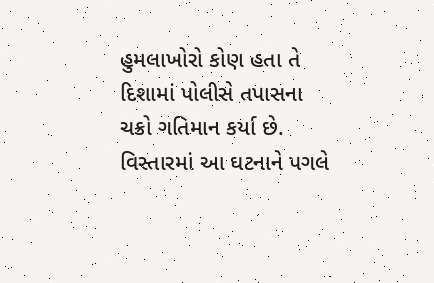હુમલાખોરો કોણ હતા તે દિશામાં પોલીસે તપાસના ચક્રો ગતિમાન કર્યા છે. વિસ્તારમાં આ ઘટનાને પગલે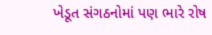ખેડૂત સંગઠનોમાં પણ ભારે રોષ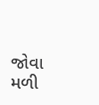જોવા મળી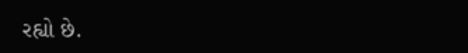રહ્યો છે.